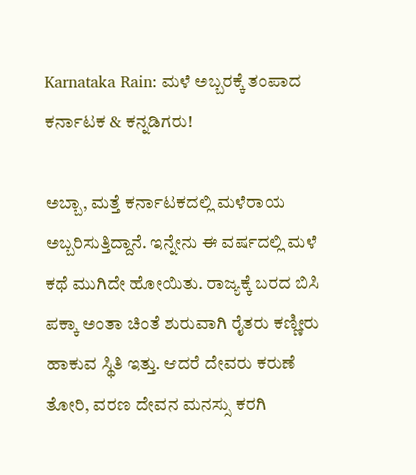Karnataka Rain: ಮಳೆ ಅಬ್ಬರಕ್ಕೆ ತಂಪಾದ ಕರ್ನಾಟಕ & ಕನ್ನಡಿಗರು!

ಅಬ್ಬಾ, ಮತ್ತೆ ಕರ್ನಾಟಕದಲ್ಲಿ ಮಳೆರಾಯ ಅಬ್ಬರಿಸುತ್ತಿದ್ದಾನೆ. ಇನ್ನೇನು ಈ ವರ್ಷದಲ್ಲಿ ಮಳೆ ಕಥೆ ಮುಗಿದೇ ಹೋಯಿತು. ರಾಜ್ಯಕ್ಕೆ ಬರದ ಬಿಸಿ ಪಕ್ಕಾ ಅಂತಾ ಚಿಂತೆ ಶುರುವಾಗಿ ರೈತರು ಕಣ್ಣೀರು ಹಾಕುವ ಸ್ಥಿತಿ ಇತ್ತು. ಆದರೆ ದೇವರು ಕರುಣೆ ತೋರಿ, ವರಣ ದೇವನ ಮನಸ್ಸು ಕರಗಿ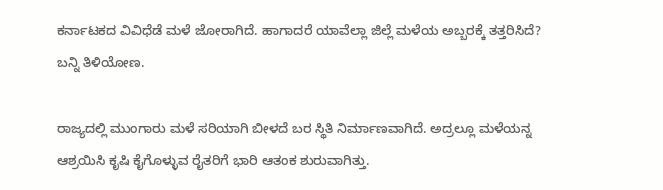ಕರ್ನಾಟಕದ ವಿವಿಧೆಡೆ ಮಳೆ ಜೋರಾಗಿದೆ. ಹಾಗಾದರೆ ಯಾವೆಲ್ಲಾ ಜಿಲ್ಲೆ ಮಳೆಯ ಅಬ್ಬರಕ್ಕೆ ತತ್ತರಿಸಿದೆ? ಬನ್ನಿ ತಿಳಿಯೋಣ.

ರಾಜ್ಯದಲ್ಲಿ ಮುಂಗಾರು ಮಳೆ ಸರಿಯಾಗಿ ಬೀಳದೆ ಬರ ಸ್ಥಿತಿ ನಿರ್ಮಾಣವಾಗಿದೆ. ಅದ್ರಲ್ಲೂ ಮಳೆಯನ್ನ ಆಶ್ರಯಿಸಿ ಕೃಷಿ ಕೈಗೊಳ್ಳುವ ರೈತರಿಗೆ ಭಾರಿ ಆತಂಕ ಶುರುವಾಗಿತ್ತು.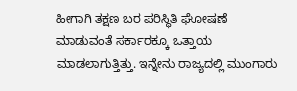ಹೀಗಾಗಿ ತಕ್ಷಣ ಬರ ಪರಿಸ್ಥಿತಿ ಘೋಷಣೆ ಮಾಡುವಂತೆ ಸರ್ಕಾರಕ್ಕೂ ಒತ್ತಾಯ ಮಾಡಲಾಗುತ್ತಿತ್ತು. ಇನ್ನೇನು ರಾಜ್ಯದಲ್ಲಿ ಮುಂಗಾರು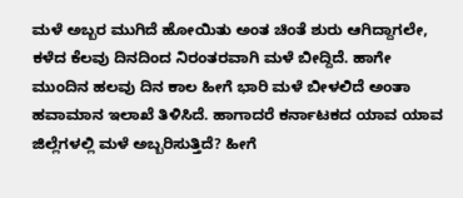ಮಳೆ ಅಬ್ಬರ ಮುಗಿದೆ ಹೋಯಿತು ಅಂತ ಚಿಂತೆ ಶುರು ಆಗಿದ್ದಾಗಲೇ, ಕಳೆದ ಕೆಲವು ದಿನದಿಂದ ನಿರಂತರವಾಗಿ ಮಳೆ ಬೀದ್ದಿದೆ. ಹಾಗೇ ಮುಂದಿನ ಹಲವು ದಿನ ಕಾಲ ಹೀಗೆ ಭಾರಿ ಮಳೆ ಬೀಳಲಿದೆ ಅಂತಾ ಹವಾಮಾನ ಇಲಾಖೆ ತಿಳಿಸಿದೆ. ಹಾಗಾದರೆ ಕರ್ನಾಟಕದ ಯಾವ ಯಾವ ಜಿಲ್ಲೆಗಳಲ್ಲಿ ಮಳೆ ಅಬ್ಬರಿಸುತ್ತಿದೆ? ಹೀಗೆ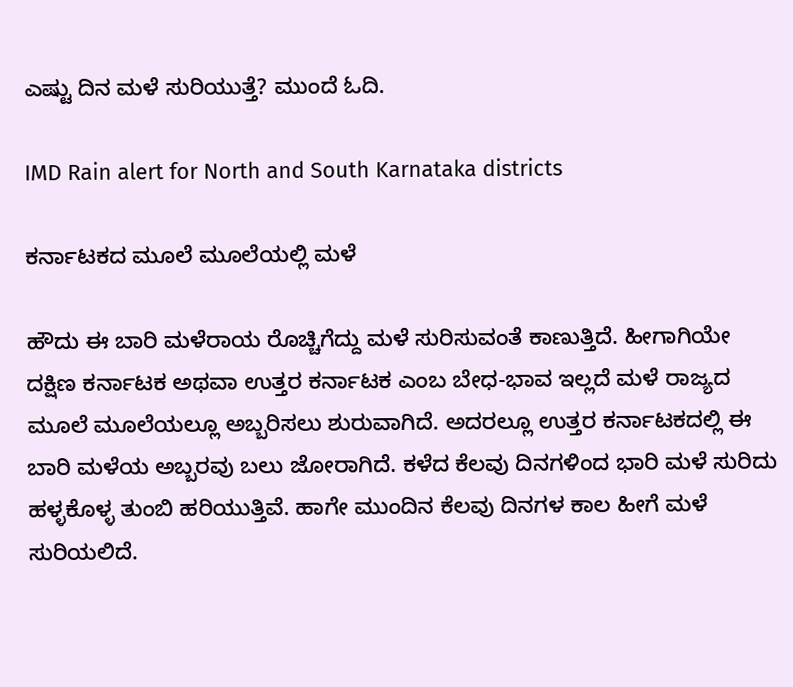ಎಷ್ಟು ದಿನ ಮಳೆ ಸುರಿಯುತ್ತೆ? ಮುಂದೆ ಓದಿ.

IMD Rain alert for North and South Karnataka districts

ಕರ್ನಾಟಕದ ಮೂಲೆ ಮೂಲೆಯಲ್ಲಿ ಮಳೆ

ಹೌದು ಈ ಬಾರಿ ಮಳೆರಾಯ ರೊಚ್ಚಿಗೆದ್ದು ಮಳೆ ಸುರಿಸುವಂತೆ ಕಾಣುತ್ತಿದೆ. ಹೀಗಾಗಿಯೇ ದಕ್ಷಿಣ ಕರ್ನಾಟಕ ಅಥವಾ ಉತ್ತರ ಕರ್ನಾಟಕ ಎಂಬ ಬೇಧ-ಭಾವ ಇಲ್ಲದೆ ಮಳೆ ರಾಜ್ಯದ ಮೂಲೆ ಮೂಲೆಯಲ್ಲೂ ಅಬ್ಬರಿಸಲು ಶುರುವಾಗಿದೆ. ಅದರಲ್ಲೂ ಉತ್ತರ ಕರ್ನಾಟಕದಲ್ಲಿ ಈ ಬಾರಿ ಮಳೆಯ ಅಬ್ಬರವು ಬಲು ಜೋರಾಗಿದೆ. ಕಳೆದ ಕೆಲವು ದಿನಗಳಿಂದ ಭಾರಿ ಮಳೆ ಸುರಿದು ಹಳ್ಳಕೊಳ್ಳ ತುಂಬಿ ಹರಿಯುತ್ತಿವೆ. ಹಾಗೇ ಮುಂದಿನ ಕೆಲವು ದಿನಗಳ ಕಾಲ ಹೀಗೆ ಮಳೆ ಸುರಿಯಲಿದೆ.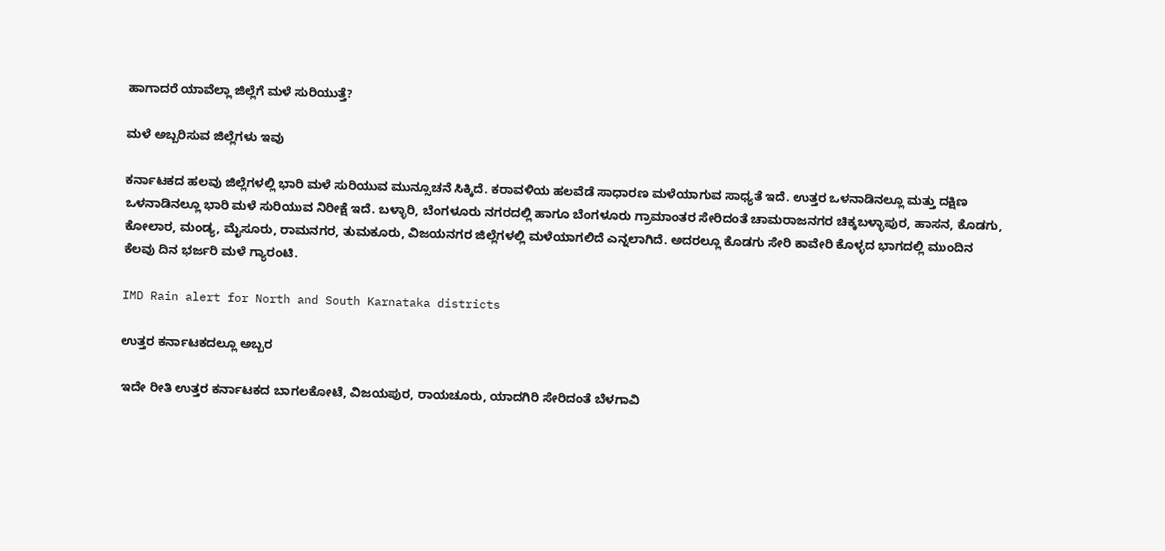ಹಾಗಾದರೆ ಯಾವೆಲ್ಲಾ ಜಿಲ್ಲೆಗೆ ಮಳೆ ಸುರಿಯುತ್ತೆ?

ಮಳೆ ಅಬ್ಬರಿಸುವ ಜಿಲ್ಲೆಗಳು ಇವು

ಕರ್ನಾಟಕದ ಹಲವು ಜಿಲ್ಲೆಗಳಲ್ಲಿ ಭಾರಿ ಮಳೆ ಸುರಿಯುವ ಮುನ್ಸೂಚನೆ ಸಿಕ್ಕಿದೆ. ಕರಾವಳಿಯ ಹಲವೆಡೆ ಸಾಧಾರಣ ಮಳೆಯಾಗುವ ಸಾಧ್ಯತೆ ಇದೆ. ಉತ್ತರ ಒಳನಾಡಿನಲ್ಲೂ ಮತ್ತು ದಕ್ಷಿಣ ಒಳನಾಡಿನಲ್ಲೂ ಭಾರಿ ಮಳೆ ಸುರಿಯುವ ನಿರೀಕ್ಷೆ ಇದೆ. ಬಳ್ಳಾರಿ, ಬೆಂಗಳೂರು ನಗರದಲ್ಲಿ ಹಾಗೂ ಬೆಂಗಳೂರು ಗ್ರಾಮಾಂತರ ಸೇರಿದಂತೆ ಚಾಮರಾಜನಗರ ಚಿಕ್ಕಬಳ್ಳಾಪುರ, ಹಾಸನ, ಕೊಡಗು, ಕೋಲಾರ, ಮಂಡ್ಯ, ಮೈಸೂರು, ರಾಮನಗರ, ತುಮಕೂರು, ವಿಜಯನಗರ ಜಿಲ್ಲೆಗಳಲ್ಲಿ ಮಳೆಯಾಗಲಿದೆ ಎನ್ನಲಾಗಿದೆ. ಅದರಲ್ಲೂ ಕೊಡಗು ಸೇರಿ ಕಾವೇರಿ ಕೊಳ್ಳದ ಭಾಗದಲ್ಲಿ ಮುಂದಿನ ಕೆಲವು ದಿನ ಭರ್ಜರಿ ಮಳೆ ಗ್ಯಾರಂಟಿ.

IMD Rain alert for North and South Karnataka districts

ಉತ್ತರ ಕರ್ನಾಟಕದಲ್ಲೂ ಅಬ್ಬರ

ಇದೇ ರೀತಿ ಉತ್ತರ ಕರ್ನಾಟಕದ ಬಾಗಲಕೋಟೆ, ವಿಜಯಪುರ, ರಾಯಚೂರು, ಯಾದಗಿರಿ ಸೇರಿದಂತೆ ಬೆಳಗಾವಿ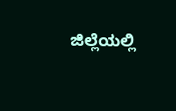ಜಿಲ್ಲೆಯಲ್ಲಿ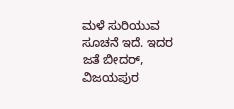ಮಳೆ ಸುರಿಯುವ ಸೂಚನೆ ಇದೆ. ಇದರ ಜತೆ ಬೀದರ್‌, ವಿಜಯಪುರ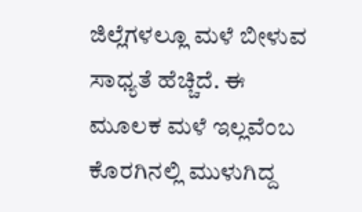ಜಿಲ್ಲೆಗಳಲ್ಲೂ ಮಳೆ ಬೀಳುವ ಸಾಧ್ಯತೆ ಹೆಚ್ಚಿದೆ. ಈ ಮೂಲಕ ಮಳೆ ಇಲ್ಲವೆಂಬ ಕೊರಗಿನಲ್ಲಿ ಮುಳುಗಿದ್ದ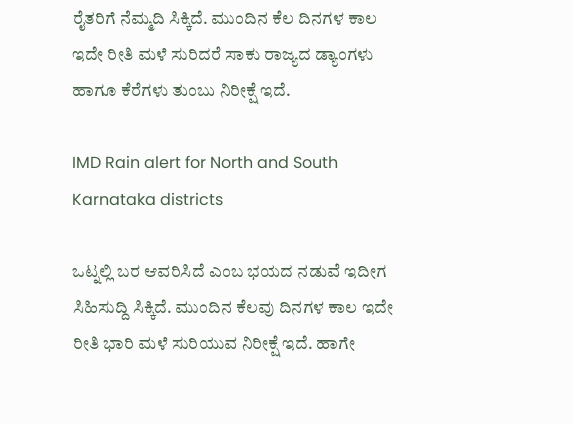ರೈತರಿಗೆ ನೆಮ್ಮದಿ ಸಿಕ್ಕಿದೆ. ಮುಂದಿನ ಕೆಲ ದಿನಗಳ ಕಾಲ ಇದೇ ರೀತಿ ಮಳೆ ಸುರಿದರೆ ಸಾಕು ರಾಜ್ಯದ ಡ್ಯಾಂಗಳು ಹಾಗೂ ಕೆರೆಗಳು ತುಂಬು ನಿರೀಕ್ಷೆ ಇದೆ.

IMD Rain alert for North and South Karnataka districts

ಒಟ್ನಲ್ಲಿ ಬರ ಆವರಿಸಿದೆ ಎಂಬ ಭಯದ ನಡುವೆ ಇದೀಗ ಸಿಹಿಸುದ್ದಿ ಸಿಕ್ಕಿದೆ. ಮುಂದಿನ ಕೆಲವು ದಿನಗಳ ಕಾಲ ಇದೇ ರೀತಿ ಭಾರಿ ಮಳೆ ಸುರಿಯುವ ನಿರೀಕ್ಷೆ ಇದೆ. ಹಾಗೇ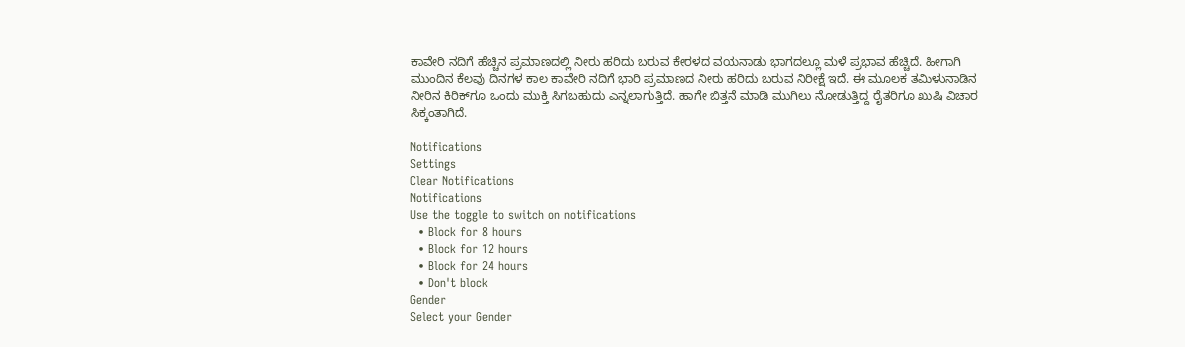ಕಾವೇರಿ ನದಿಗೆ ಹೆಚ್ಚಿನ ಪ್ರಮಾಣದಲ್ಲಿ ನೀರು ಹರಿದು ಬರುವ ಕೇರಳದ ವಯನಾಡು ಭಾಗದಲ್ಲೂ ಮಳೆ ಪ್ರಭಾವ ಹೆಚ್ಚಿದೆ. ಹೀಗಾಗಿ ಮುಂದಿನ ಕೆಲವು ದಿನಗಳ ಕಾಲ ಕಾವೇರಿ ನದಿಗೆ ಭಾರಿ ಪ್ರಮಾಣದ ನೀರು ಹರಿದು ಬರುವ ನಿರೀಕ್ಷೆ ಇದೆ. ಈ ಮೂಲಕ ತಮಿಳುನಾಡಿನ ನೀರಿನ ಕಿರಿಕ್‌ಗೂ ಒಂದು ಮುಕ್ತಿ ಸಿಗಬಹುದು ಎನ್ನಲಾಗುತ್ತಿದೆ. ಹಾಗೇ ಬಿತ್ತನೆ ಮಾಡಿ ಮುಗಿಲು ನೋಡುತ್ತಿದ್ದ ರೈತರಿಗೂ ಖುಷಿ ವಿಚಾರ ಸಿಕ್ಕಂತಾಗಿದೆ.

Notifications
Settings
Clear Notifications
Notifications
Use the toggle to switch on notifications
  • Block for 8 hours
  • Block for 12 hours
  • Block for 24 hours
  • Don't block
Gender
Select your Gender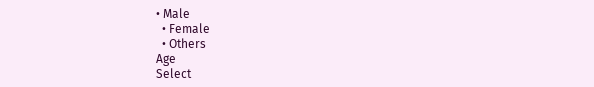• Male
  • Female
  • Others
Age
Select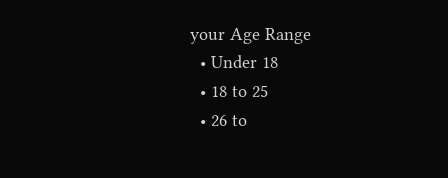your Age Range
  • Under 18
  • 18 to 25
  • 26 to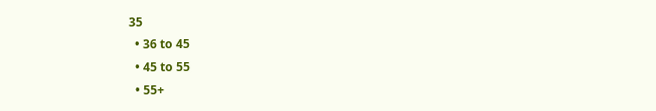35
  • 36 to 45
  • 45 to 55
  • 55+